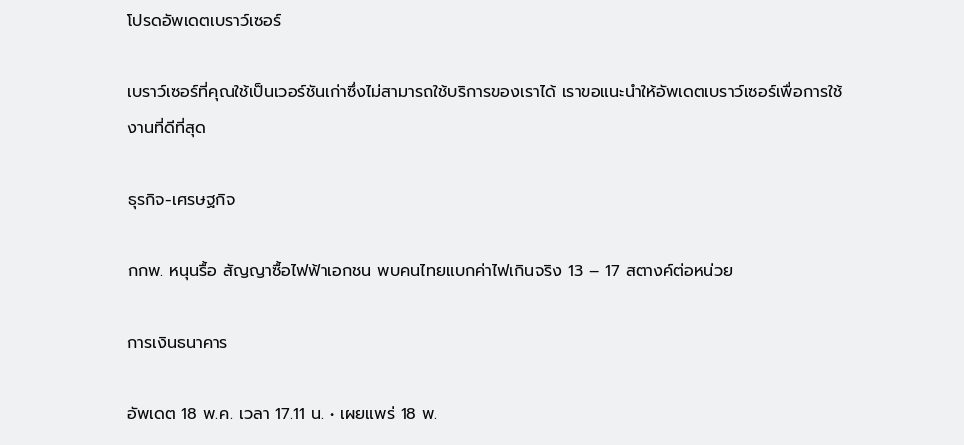โปรดอัพเดตเบราว์เซอร์

เบราว์เซอร์ที่คุณใช้เป็นเวอร์ชันเก่าซึ่งไม่สามารถใช้บริการของเราได้ เราขอแนะนำให้อัพเดตเบราว์เซอร์เพื่อการใช้งานที่ดีที่สุด

ธุรกิจ-เศรษฐกิจ

กกพ. หนุนรื้อ สัญญาซื้อไฟฟ้าเอกชน พบคนไทยแบกค่าไฟเกินจริง 13 – 17 สตางค์ต่อหน่วย

การเงินธนาคาร

อัพเดต 18 พ.ค. เวลา 17.11 น. • เผยแพร่ 18 พ.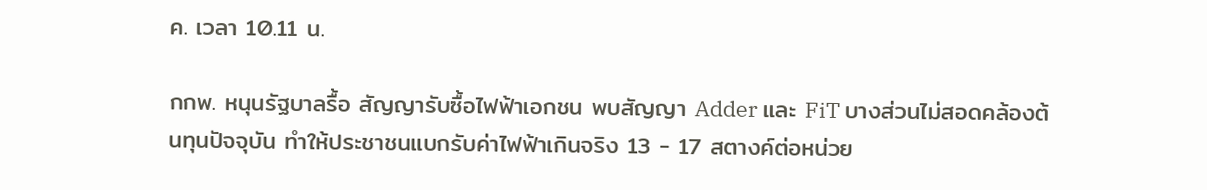ค. เวลา 10.11 น.

กกพ. หนุนรัฐบาลรื้อ สัญญารับซื้อไฟฟ้าเอกชน พบสัญญา Adder และ FiT บางส่วนไม่สอดคล้องต้นทุนปัจจุบัน ทำให้ประชาชนแบกรับค่าไฟฟ้าเกินจริง 13 - 17 สตางค์ต่อหน่วย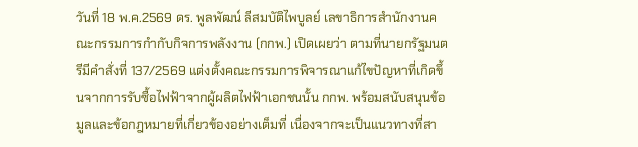วันที่ 18 พ.ค.2569 ดร. พูลพัฒน์ ลีสมบัติไพบูลย์ เลขาธิการสำนักงานคณะกรรมการกำกับกิจการพลังงาน (กกพ.) เปิดเผยว่า ตามที่นายกรัฐมนตรีมีคำสั่งที่ 137/2569 แต่งตั้งคณะกรรมการพิจารณาแก้ไขปัญหาที่เกิดขึ้นจากการรับซื้อไฟฟ้าจากผู้ผลิตไฟฟ้าเอกชนนั้น กกพ. พร้อมสนับสนุนข้อมูลและข้อกฎหมายที่เกี่ยวข้องอย่างเต็มที่ เนื่องจากจะเป็นแนวทางที่สา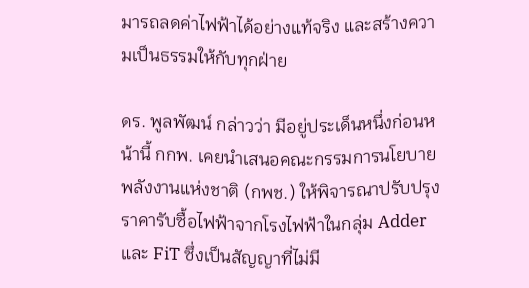มารถลดค่าไฟฟ้าได้อย่างแท้จริง และสร้างความเป็นธรรมให้กับทุกฝ่าย

ดร. พูลพัฒน์ กล่าวว่า มีอยู่ประเด็นหนึ่งก่อนหน้านี้ กกพ. เคยนำเสนอคณะกรรมการนโยบายพลังงานแห่งชาติ (กพช.) ให้พิจารณาปรับปรุงราคารับซื้อไฟฟ้าจากโรงไฟฟ้าในกลุ่ม Adder และ FiT ซึ่งเป็นสัญญาที่ไม่มี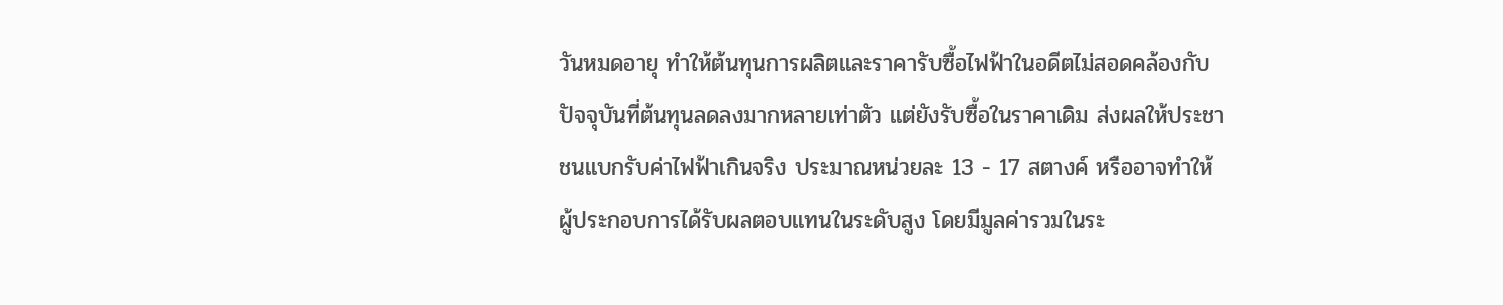วันหมดอายุ ทำให้ต้นทุนการผลิตและราคารับซื้อไฟฟ้าในอดีตไม่สอดคล้องกับปัจจุบันที่ต้นทุนลดลงมากหลายเท่าตัว แต่ยังรับซื้อในราคาเดิม ส่งผลให้ประชาชนแบกรับค่าไฟฟ้าเกินจริง ประมาณหน่วยละ 13 - 17 สตางค์ หรืออาจทำให้ผู้ประกอบการได้รับผลตอบแทนในระดับสูง โดยมีมูลค่ารวมในระ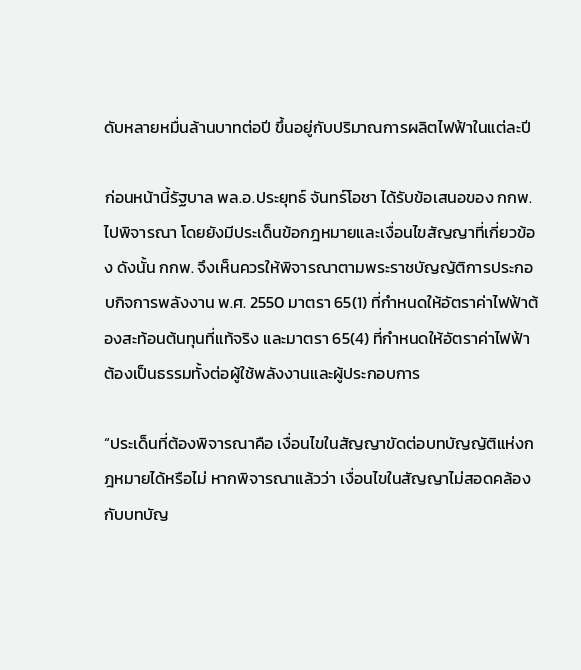ดับหลายหมื่นล้านบาทต่อปี ขึ้นอยู่กับปริมาณการผลิตไฟฟ้าในแต่ละปี

ก่อนหน้านี้รัฐบาล พล.อ.ประยุทธ์ จันทร์โอชา ได้รับข้อเสนอของ กกพ. ไปพิจารณา โดยยังมีประเด็นข้อกฎหมายและเงื่อนไขสัญญาที่เกี่ยวข้อง ดังนั้น กกพ. จึงเห็นควรให้พิจารณาตามพระราชบัญญัติการประกอบกิจการพลังงาน พ.ศ. 2550 มาตรา 65(1) ที่กำหนดให้อัตราค่าไฟฟ้าต้องสะท้อนต้นทุนที่แท้จริง และมาตรา 65(4) ที่กำหนดให้อัตราค่าไฟฟ้าต้องเป็นธรรมทั้งต่อผู้ใช้พลังงานและผู้ประกอบการ

“ประเด็นที่ต้องพิจารณาคือ เงื่อนไขในสัญญาขัดต่อบทบัญญัติแห่งกฎหมายได้หรือไม่ หากพิจารณาแล้วว่า เงื่อนไขในสัญญาไม่สอดคล้องกับบทบัญ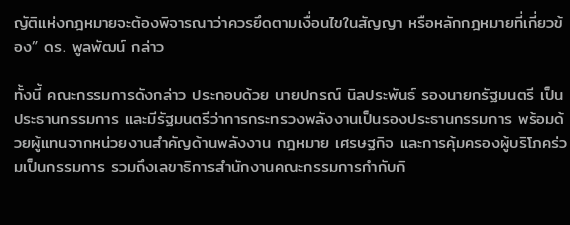ญัติแห่งกฎหมายจะต้องพิจารณาว่าควรยึดตามเงื่อนไขในสัญญา หรือหลักกฎหมายที่เกี่ยวข้อง” ดร. พูลพัฒน์ กล่าว

ทั้งนี้ คณะกรรมการดังกล่าว ประกอบด้วย นายปกรณ์ นิลประพันธ์ รองนายกรัฐมนตรี เป็นประธานกรรมการ และมีรัฐมนตรีว่าการกระทรวงพลังงานเป็นรองประธานกรรมการ พร้อมด้วยผู้แทนจากหน่วยงานสำคัญด้านพลังงาน กฎหมาย เศรษฐกิจ และการคุ้มครองผู้บริโภคร่วมเป็นกรรมการ รวมถึงเลขาธิการสำนักงานคณะกรรมการกำกับกิ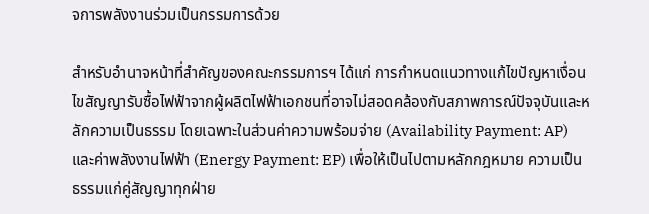จการพลังงานร่วมเป็นกรรมการด้วย

สำหรับอำนาจหน้าที่สำคัญของคณะกรรมการฯ ได้แก่ การกำหนดแนวทางแก้ไขปัญหาเงื่อนไขสัญญารับซื้อไฟฟ้าจากผู้ผลิตไฟฟ้าเอกชนที่อาจไม่สอดคล้องกับสภาพการณ์ปัจจุบันและหลักความเป็นธรรม โดยเฉพาะในส่วนค่าความพร้อมจ่าย (Availability Payment: AP) และค่าพลังงานไฟฟ้า (Energy Payment: EP) เพื่อให้เป็นไปตามหลักกฎหมาย ความเป็นธรรมแก่คู่สัญญาทุกฝ่าย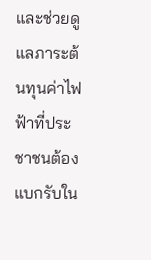และช่วยดูแลภาระต้นทุนค่าไฟฟ้าที่ประชาชนต้องแบกรับใน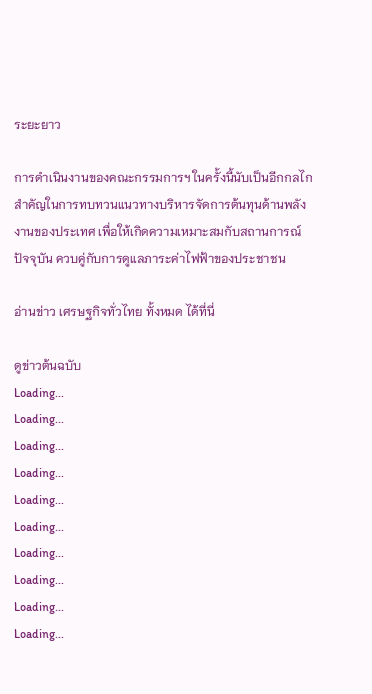ระยะยาว

การดำเนินงานของคณะกรรมการฯ ในครั้งนี้นับเป็นอีกกลไกสำคัญในการทบทวนแนวทางบริหารจัดการต้นทุนด้านพลังงานของประเทศ เพื่อให้เกิดความเหมาะสมกับสถานการณ์ปัจจุบัน ควบคู่กับการดูแลภาระค่าไฟฟ้าของประชาชน

อ่านข่าว เศรษฐกิจทั่วไทย ทั้งหมด ได้ที่นี่

ดูข่าวต้นฉบับ
Loading...
Loading...
Loading...
Loading...
Loading...
Loading...
Loading...
Loading...
Loading...
Loading...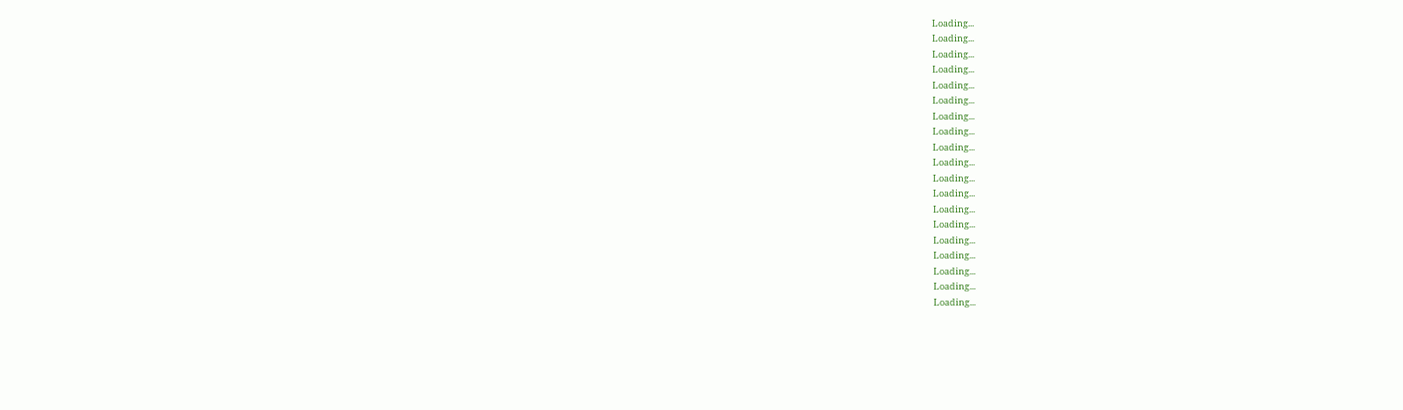Loading...
Loading...
Loading...
Loading...
Loading...
Loading...
Loading...
Loading...
Loading...
Loading...
Loading...
Loading...
Loading...
Loading...
Loading...
Loading...
Loading...
Loading...
Loading...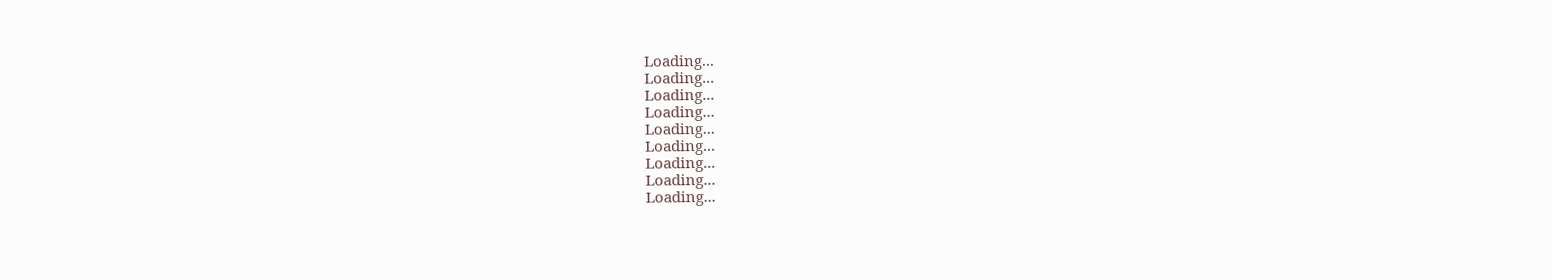Loading...
Loading...
Loading...
Loading...
Loading...
Loading...
Loading...
Loading...
Loading...